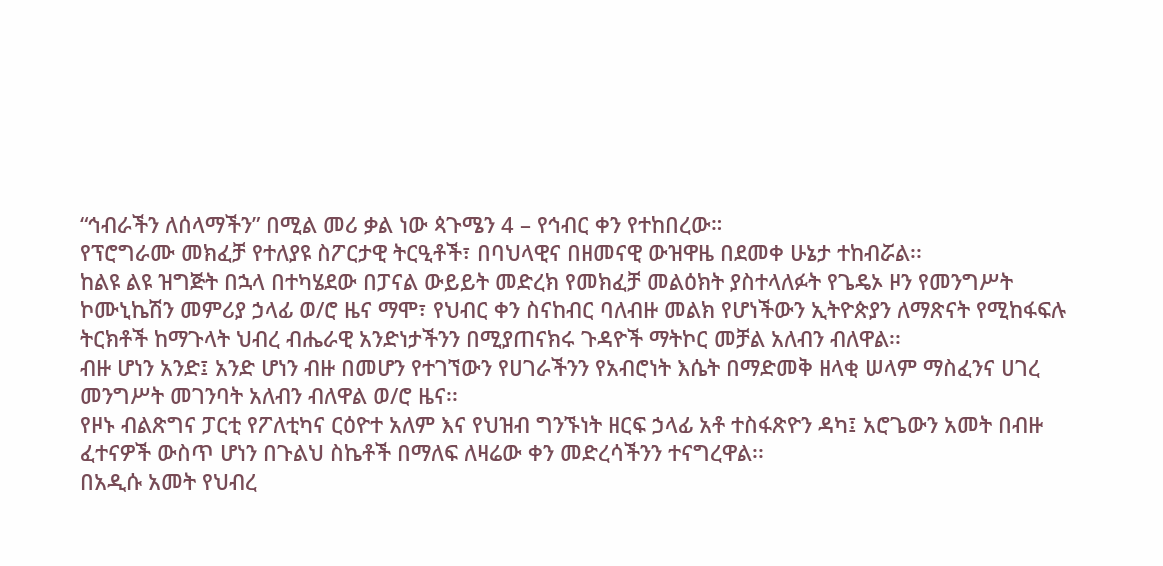“ኅብራችን ለሰላማችን” በሚል መሪ ቃል ነው ጳጉሜን 4 – የኅብር ቀን የተከበረው።
የፕሮግራሙ መክፈቻ የተለያዩ ስፖርታዊ ትርዒቶች፣ በባህላዊና በዘመናዊ ውዝዋዜ በደመቀ ሁኔታ ተከብሯል፡፡
ከልዩ ልዩ ዝግጅት በኋላ በተካሄደው በፓናል ውይይት መድረክ የመክፈቻ መልዕክት ያስተላለፉት የጌዴኦ ዞን የመንግሥት ኮሙኒኬሽን መምሪያ ኃላፊ ወ/ሮ ዜና ማሞ፣ የህብር ቀን ስናከብር ባለብዙ መልክ የሆነችውን ኢትዮጵያን ለማጽናት የሚከፋፍሉ ትርክቶች ከማጉላት ህብረ ብሔራዊ አንድነታችንን በሚያጠናክሩ ጉዳዮች ማትኮር መቻል አለብን ብለዋል፡፡
ብዙ ሆነን አንድ፤ አንድ ሆነን ብዙ በመሆን የተገኘውን የሀገራችንን የአብሮነት እሴት በማድመቅ ዘላቂ ሠላም ማስፈንና ሀገረ መንግሥት መገንባት አለብን ብለዋል ወ/ሮ ዜና፡፡
የዞኑ ብልጽግና ፓርቲ የፖለቲካና ርዕዮተ አለም እና የህዝብ ግንኙነት ዘርፍ ኃላፊ አቶ ተስፋጽዮን ዳካ፤ አሮጌውን አመት በብዙ ፈተናዎች ውስጥ ሆነን በጉልህ ስኬቶች በማለፍ ለዛሬው ቀን መድረሳችንን ተናግረዋል፡፡
በአዲሱ አመት የህብረ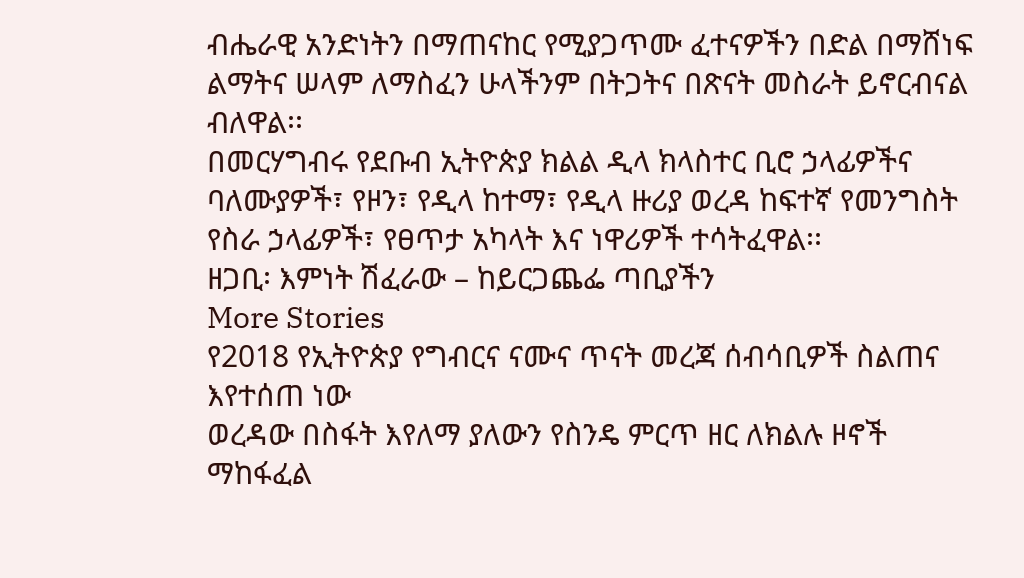ብሔራዊ አንድነትን በማጠናከር የሚያጋጥሙ ፈተናዎችን በድል በማሸነፍ ልማትና ሠላም ለማስፈን ሁላችንም በትጋትና በጽናት መስራት ይኖርብናል ብለዋል፡፡
በመርሃግብሩ የደቡብ ኢትዮጵያ ክልል ዲላ ክላስተር ቢሮ ኃላፊዎችና ባለሙያዎች፣ የዞን፣ የዲላ ከተማ፣ የዲላ ዙሪያ ወረዳ ከፍተኛ የመንግስት የስራ ኃላፊዎች፣ የፀጥታ አካላት እና ነዋሪዎች ተሳትፈዋል፡፡
ዘጋቢ፡ እምነት ሽፈራው – ከይርጋጨፌ ጣቢያችን
More Stories
የ2018 የኢትዮጵያ የግብርና ናሙና ጥናት መረጃ ሰብሳቢዎች ስልጠና እየተሰጠ ነው
ወረዳው በስፋት እየለማ ያለውን የስንዴ ምርጥ ዘር ለክልሉ ዞኖች ማከፋፈል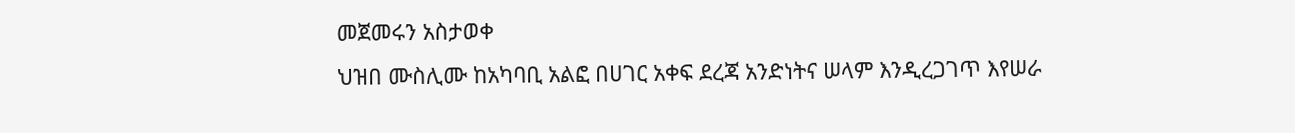መጀመሩን አስታወቀ
ህዝበ ሙስሊሙ ከአካባቢ አልፎ በሀገር አቀፍ ደረጃ አንድነትና ሠላም እንዲረጋገጥ እየሠራ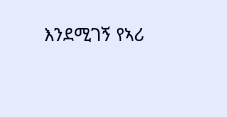እንደሚገኝ የኣሪ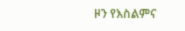ዞን የእስልምና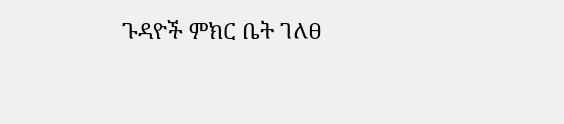ጉዳዮች ምክር ቤት ገለፀ